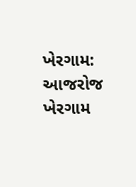ખેરગામ: આજરોજ ખેરગામ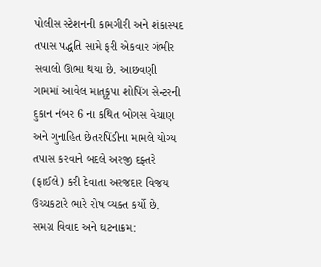પોલીસ સ્ટેશનની કામગીરી અને શંકાસ્પદ તપાસ પદ્ધતિ સામે ફરી એકવાર ગંભીર સવાલો ઊભા થયા છે. આછવણી ગામમાં આવેલ માતૃકૃપા શોપિંગ સેન્ટરની દુકાન નંબર 6 ના કથિત બોગસ વેચાણ અને ગુનાહિત છેતરપિંડીના મામલે યોગ્ય તપાસ કરવાને બદલે અરજી દફ્તરે (ફાઈલે) કરી દેવાતા અરજદાર વિજય ઉચ્ચકટારે ભારે રોષ વ્યક્ત કર્યો છે.
સમગ્ર વિવાદ અને ઘટનાક્રમ: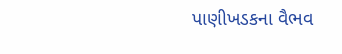પાણીખડકના વૈભવ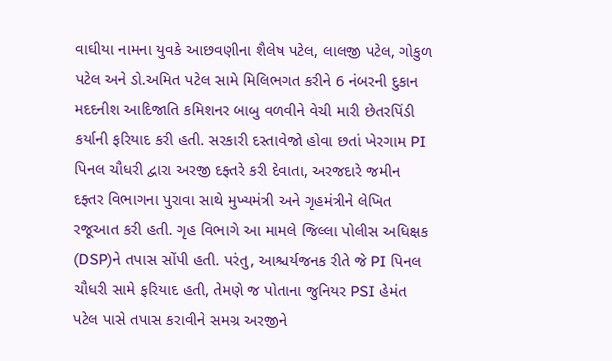વાઘીયા નામના યુવકે આછવણીના શૈલેષ પટેલ, લાલજી પટેલ, ગોકુળ પટેલ અને ડો.અમિત પટેલ સામે મિલિભગત કરીને 6 નંબરની દુકાન મદદનીશ આદિજાતિ કમિશનર બાબુ વળવીને વેચી મારી છેતરપિંડી કર્યાની ફરિયાદ કરી હતી. સરકારી દસ્તાવેજો હોવા છતાં ખેરગામ PI પિનલ ચૌધરી દ્વારા અરજી દફ્તરે કરી દેવાતા, અરજદારે જમીન દફ્તર વિભાગના પુરાવા સાથે મુખ્યમંત્રી અને ગૃહમંત્રીને લેખિત રજૂઆત કરી હતી. ગૃહ વિભાગે આ મામલે જિલ્લા પોલીસ અધિક્ષક (DSP)ને તપાસ સોંપી હતી. પરંતુ, આશ્ચર્યજનક રીતે જે PI પિનલ ચૌધરી સામે ફરિયાદ હતી, તેમણે જ પોતાના જુનિયર PSI હેમંત પટેલ પાસે તપાસ કરાવીને સમગ્ર અરજીને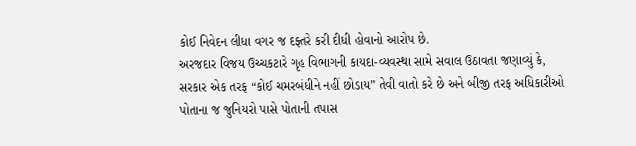કોઈ નિવેદન લીધા વગર જ દફ્તરે કરી દીધી હોવાનો આરોપ છે.
અરજદાર વિજય ઉચ્ચકટારે ગૃહ વિભાગની કાયદા-વ્યવસ્થા સામે સવાલ ઉઠાવતા જણાવ્યું કે, સરકાર એક તરફ “કોઈ ચમરબંધીને નહીં છોડાય” તેવી વાતો કરે છે અને બીજી તરફ અધિકારીઓ પોતાના જ જુનિયરો પાસે પોતાની તપાસ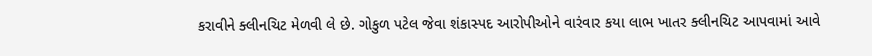કરાવીને ક્લીનચિટ મેળવી લે છે. ગોકુળ પટેલ જેવા શંકાસ્પદ આરોપીઓને વારંવાર કયા લાભ ખાતર ક્લીનચિટ આપવામાં આવે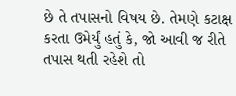છે તે તપાસનો વિષય છે. તેમણે કટાક્ષ કરતા ઉમેર્યું હતું કે, જો આવી જ રીતે તપાસ થતી રહેશે તો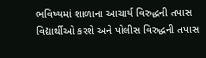ભવિષ્યમાં શાળાના આચાર્ય વિરુદ્ધની તપાસ વિદ્યાર્થીઓ કરશે અને પોલીસ વિરુદ્ધની તપાસ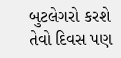બુટલેગરો કરશે તેવો દિવસ પણ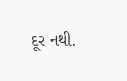દૂર નથી.